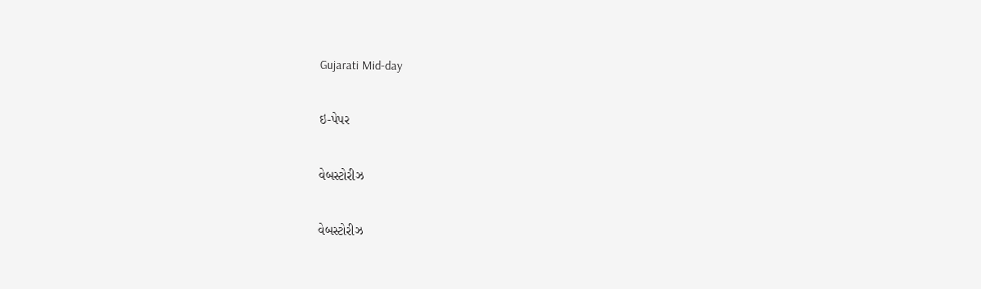Gujarati Mid-day

ઇ-પેપર

વેબસ્ટોરીઝ

વેબસ્ટોરીઝ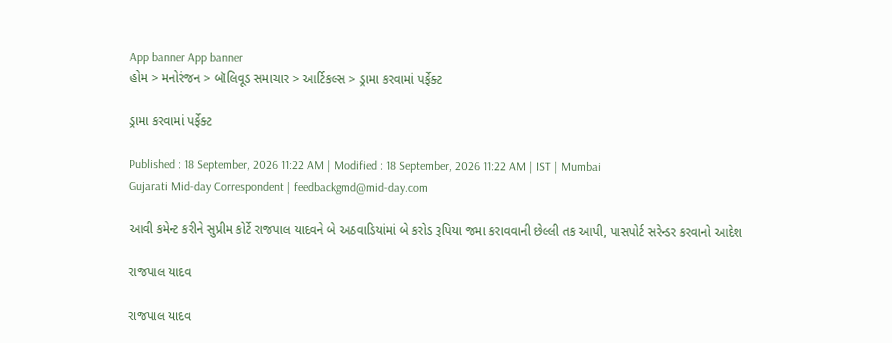App banner App banner
હોમ > મનોરંજન > બૉલિવૂડ સમાચાર > આર્ટિકલ્સ > ડ્રામા કરવામાં પર્ફેક્ટ

ડ્રામા કરવામાં પર્ફેક્ટ

Published : 18 September, 2026 11:22 AM | Modified : 18 September, 2026 11:22 AM | IST | Mumbai
Gujarati Mid-day Correspondent | feedbackgmd@mid-day.com

આવી કમેન્ટ કરીને સુપ્રીમ કોર્ટે રાજપાલ યાદવને બે અઠવાડિયાંમાં બે કરોડ રૂપિયા જમા કરાવવાની છેલ્લી તક આપી, પાસપોર્ટ સરેન્ડર કરવાનો આદેશ

રાજપાલ યાદવ

રાજપાલ યાદવ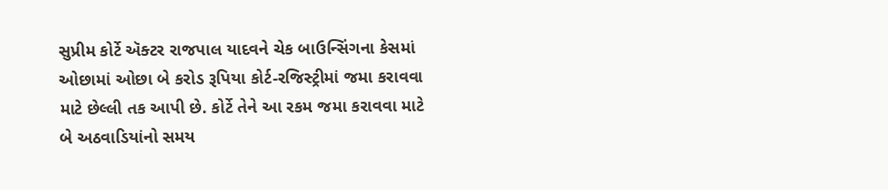સુપ્રીમ કોર્ટે ઍક્ટર રાજપાલ યાદવને ચેક બાઉન્સિંગના કેસમાં ઓછામાં ઓછા બે કરોડ રૂપિયા કોર્ટ-રજિસ્ટ્રીમાં જમા કરાવવા માટે છેલ્લી તક આપી છે. કોર્ટે તેને આ રકમ જમા કરાવવા માટે બે અઠવાડિયાંનો સમય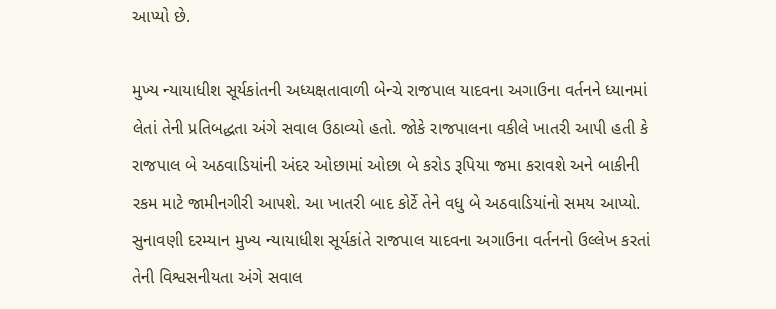આપ્યો છે.

મુખ્ય ન્યાયાધીશ સૂર્યકાંતની અધ્યક્ષતાવાળી બેન્ચે રાજપાલ યાદવના અગાઉના વર્તનને ધ્યાનમાં લેતાં તેની પ્રતિબદ્ધતા અંગે સવાલ ઉઠાવ્યો હતો. જોકે રાજપાલના વકીલે ખાતરી આપી હતી કે રાજપાલ બે અઠવાડિયાંની અંદર ઓછામાં ઓછા બે કરોડ રૂપિયા જમા કરાવશે અને બાકીની રકમ માટે જામીનગીરી આપશે. આ ખાતરી બાદ કોર્ટે તેને વધુ બે અઠવાડિયાંનો સમય આપ્યો.
સુનાવણી દરમ્યાન મુખ્ય ન્યાયાધીશ સૂર્યકાંતે રાજપાલ યાદવના અગાઉના વર્તનનો ઉલ્લેખ કરતાં તેની વિશ્વસનીયતા અંગે સવાલ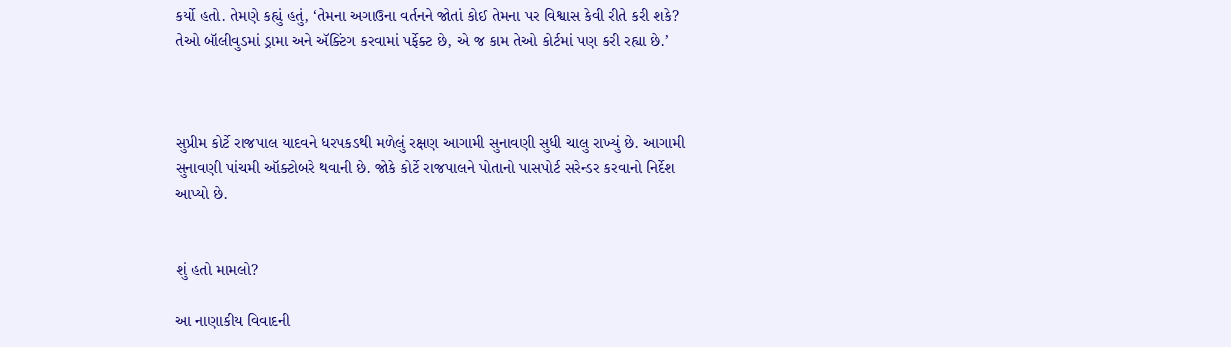કર્યો હતો. તેમણે કહ્યું હતું, ‘તેમના અગાઉના વર્તનને જોતાં કોઈ તેમના પર વિશ્વાસ કેવી રીતે કરી શકે? તેઓ બૉલીવુડમાં ડ્રામા અને ઍક્ટિંગ કરવામાં પર્ફેક્ટ છે, એ જ કામ તેઓ કોર્ટમાં પણ કરી રહ્યા છે.’



સુપ્રીમ કોર્ટે રાજપાલ યાદવને ધરપકડથી મળેલું રક્ષણ આગામી સુનાવણી સુધી ચાલુ રાખ્યું છે. આગામી સુનાવણી પાંચમી ઑક્ટોબરે થવાની છે. જોકે કોર્ટે રાજપાલને પોતાનો પાસપોર્ટ સરેન્ડર કરવાનો નિર્દેશ આપ્યો છે.


શું હતો મામલો?

આ નાણાકીય વિવાદની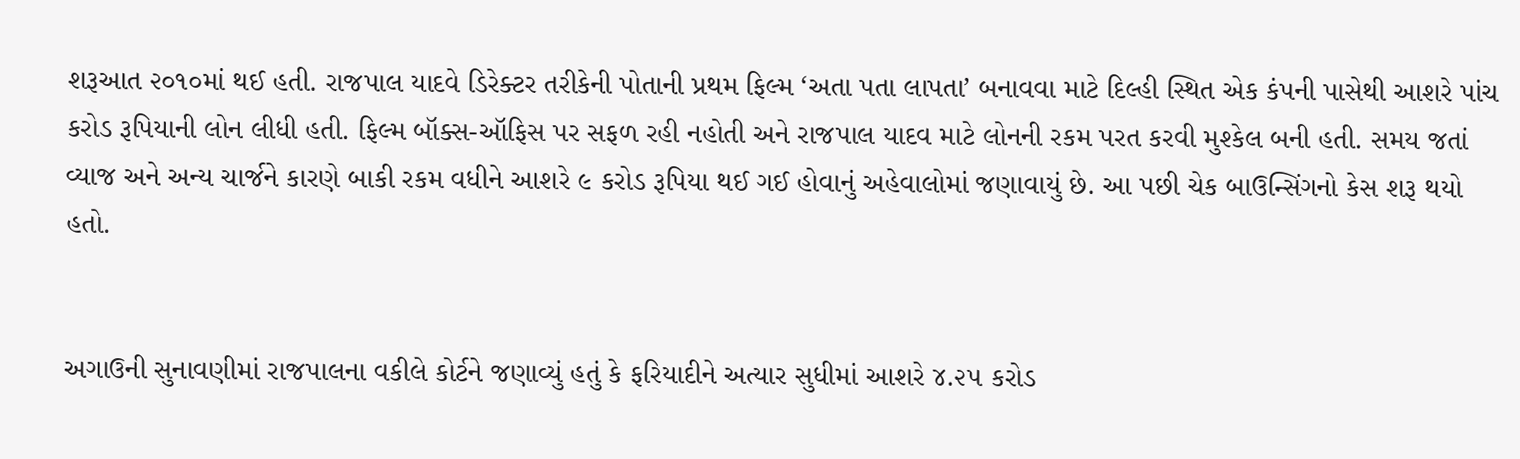શરૂઆત ૨૦૧૦માં થઈ હતી. રાજપાલ યાદવે ડિરેક્ટર તરીકેની પોતાની પ્રથમ ફિલ્મ ‘અતા પતા લાપતા’ બનાવવા માટે દિલ્હી સ્થિત એક કંપની પાસેથી આશરે પાંચ કરોડ રૂપિયાની લોન લીધી હતી. ફિલ્મ બૉક્સ-ઑફિસ પર સફળ રહી નહોતી અને રાજપાલ યાદવ માટે લોનની રકમ પરત કરવી મુશ્કેલ બની હતી. સમય જતાં વ્યાજ અને અન્ય ચાર્જને કારણે બાકી રકમ વધીને આશરે ૯ કરોડ રૂપિયા થઈ ગઈ હોવાનું અહેવાલોમાં જણાવાયું છે. આ પછી ચેક બાઉન્સિંગનો કેસ શરૂ થયો હતો.


અગાઉની સુનાવણીમાં રાજપાલના વકીલે કોર્ટને જણાવ્યું હતું કે ફરિયાદીને અત્યાર સુધીમાં આશરે ૪.૨૫ કરોડ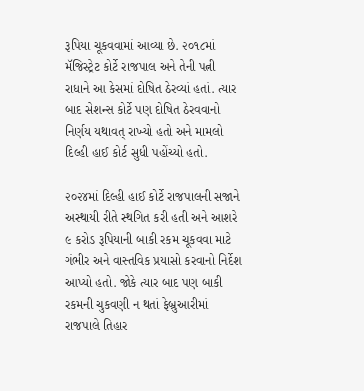રૂપિયા ચૂકવવામાં આવ્યા છે. ૨૦૧૮માં મૅજિસ્ટ્રેટ કોર્ટે રાજપાલ અને તેની પત્ની રાધાને આ કેસમાં દોષિત ઠેરવ્યાં હતાં. ત્યાર બાદ સેશન્સ કોર્ટે પણ દોષિત ઠેરવવાનો નિર્ણય યથાવત્ રાખ્યો હતો અને મામલો દિલ્હી હાઈ કોર્ટ સુધી પહોંચ્યો હતો.

૨૦૨૪માં દિલ્હી હાઈ કોર્ટે રાજપાલની સજાને અસ્થાયી રીતે સ્થગિત કરી હતી અને આશરે ૯ કરોડ રૂપિયાની બાકી રકમ ચૂકવવા માટે ગંભીર અને વાસ્તવિક પ્રયાસો કરવાનો નિર્દેશ આપ્યો હતો. જોકે ત્યાર બાદ પણ બાકી રકમની ચુકવણી ન થતાં ફેબ્રુઆરીમાં રાજપાલે તિહાર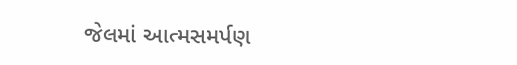જેલમાં આત્મસમર્પણ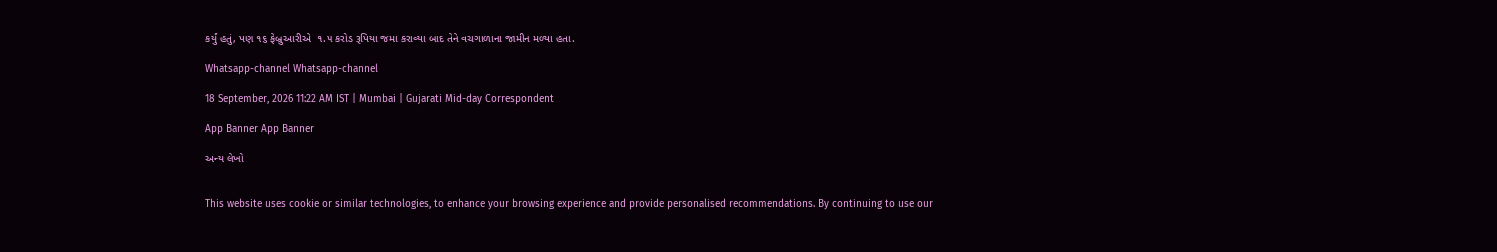કર્યું હતું, પણ ૧૬ ફેબ્રુઆરીએ  ૧.૫ કરોડ રૂપિયા જમા કરાવ્યા બાદ તેને વચગાળાના જામીન મળ્યા હતા.

Whatsapp-channel Whatsapp-channel

18 September, 2026 11:22 AM IST | Mumbai | Gujarati Mid-day Correspondent

App Banner App Banner

અન્ય લેખો


This website uses cookie or similar technologies, to enhance your browsing experience and provide personalised recommendations. By continuing to use our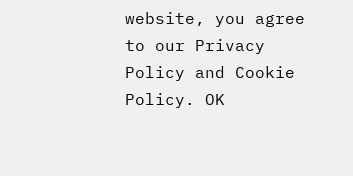website, you agree to our Privacy Policy and Cookie Policy. OK